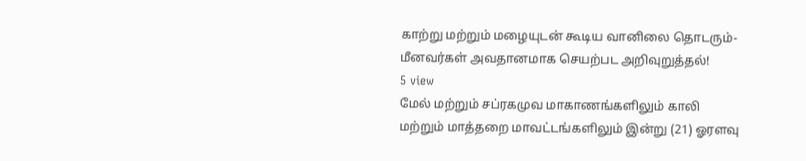காற்று மற்றும் மழையுடன் கூடிய வானிலை தொடரும்- மீனவர்கள் அவதானமாக செயற்பட அறிவுறுத்தல்!
5 view
மேல் மற்றும் சப்ரகமுவ மாகாணங்களிலும் காலி மற்றும் மாத்தறை மாவட்டங்களிலும் இன்று (21) ஓரளவு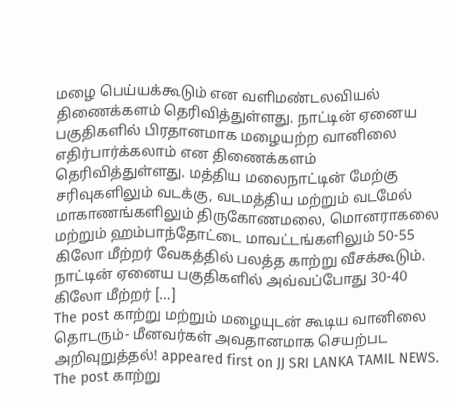மழை பெய்யக்கூடும் என வளிமண்டலவியல் திணைக்களம் தெரிவித்துள்ளது. நாட்டின் ஏனைய பகுதிகளில் பிரதானமாக மழையற்ற வானிலை எதிர்பார்க்கலாம் என திணைக்களம் தெரிவித்துள்ளது. மத்திய மலைநாட்டின் மேற்கு சரிவுகளிலும் வடக்கு, வடமத்திய மற்றும் வடமேல் மாகாணங்களிலும் திருகோணமலை, மொனராகலை மற்றும் ஹம்பாந்தோட்டை மாவட்டங்களிலும் 50-55 கிலோ மீற்றர் வேகத்தில் பலத்த காற்று வீசக்கூடும். நாட்டின் ஏனைய பகுதிகளில் அவ்வப்போது 30-40 கிலோ மீற்றர் […]
The post காற்று மற்றும் மழையுடன் கூடிய வானிலை தொடரும்- மீனவர்கள் அவதானமாக செயற்பட அறிவுறுத்தல்! appeared first on JJ SRI LANKA TAMIL NEWS.
The post காற்று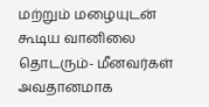மற்றும் மழையுடன் கூடிய வானிலை தொடரும்- மீனவர்கள் அவதானமாக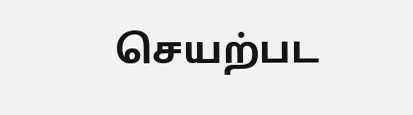செயற்பட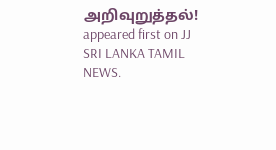அறிவுறுத்தல்! appeared first on JJ SRI LANKA TAMIL NEWS.